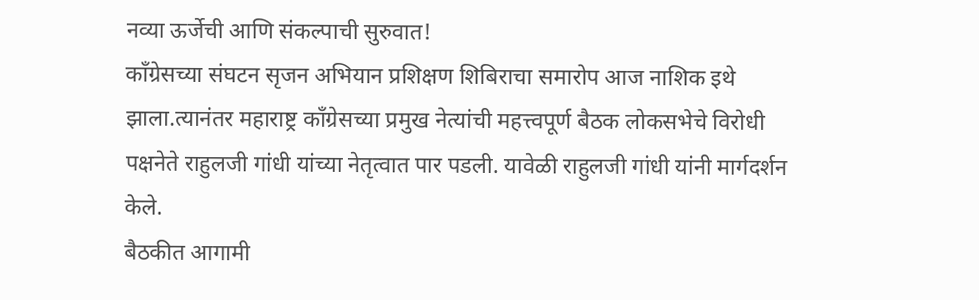नव्या ऊर्जेची आणि संकल्पाची सुरुवात!
काँग्रेसच्या संघटन सृजन अभियान प्रशिक्षण शिबिराचा समारोप आज नाशिक इथे झाला.त्यानंतर महाराष्ट्र काँग्रेसच्या प्रमुख नेत्यांची महत्त्वपूर्ण बैठक लोकसभेचे विरोधी पक्षनेते राहुलजी गांधी यांच्या नेतृत्वात पार पडली. यावेळी राहुलजी गांधी यांनी मार्गदर्शन केले.
बैठकीत आगामी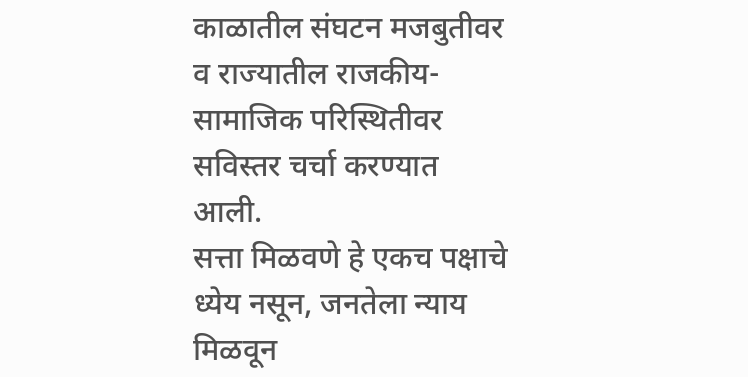काळातील संघटन मजबुतीवर व राज्यातील राजकीय-सामाजिक परिस्थितीवर सविस्तर चर्चा करण्यात आली.
सत्ता मिळवणे हे एकच पक्षाचे ध्येय नसून, जनतेला न्याय मिळवून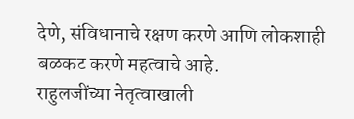देणे, संविधानाचे रक्षण करणे आणि लोकशाही बळकट करणे महत्वाचे आहे.
राहुलजींच्या नेतृत्वाखाली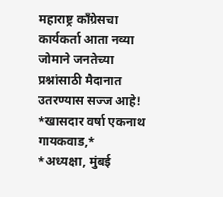महाराष्ट्र काँग्रेसचा कार्यकर्ता आता नव्या जोमाने जनतेच्या प्रश्नांसाठी मैदानात उतरण्यास सज्ज आहे!
*खासदार वर्षा एकनाथ गायकवाड,*
*अध्यक्षा, मुंबई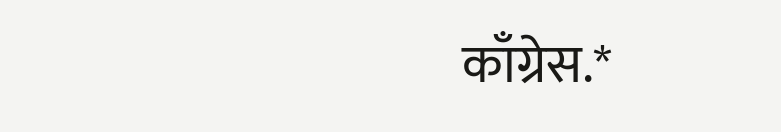काँग्रेस.*